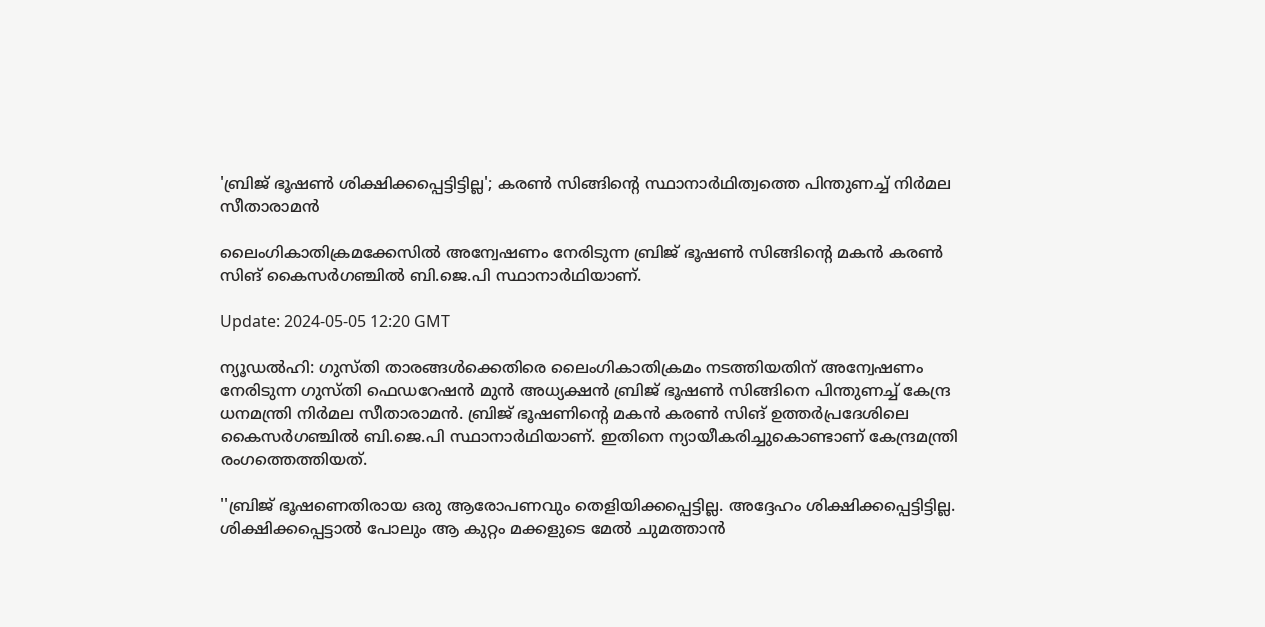'ബ്രിജ് ഭൂഷൺ ശിക്ഷിക്കപ്പെട്ടിട്ടില്ല'; കരൺ സിങ്ങിന്റെ സ്ഥാനാർഥിത്വത്തെ പിന്തുണച്ച് നിർമല സീതാരാമൻ

ലൈംഗികാതിക്രമക്കേസിൽ അന്വേഷണം നേരിടുന്ന ബ്രിജ് ഭൂഷൺ സിങ്ങിന്റെ മകൻ കരൺ സിങ് കൈസർഗഞ്ചിൽ ബി.ജെ.പി സ്ഥാനാർഥിയാണ്.

Update: 2024-05-05 12:20 GMT

ന്യൂഡൽഹി: ഗുസ്തി താരങ്ങൾക്കെതിരെ ലൈംഗികാതിക്രമം നടത്തിയതിന് അന്വേഷണം നേരിടുന്ന ഗുസ്തി ഫെഡറേഷൻ മുൻ അധ്യക്ഷൻ ബ്രിജ് ഭൂഷൺ സിങ്ങിനെ പിന്തുണച്ച് കേന്ദ്ര ധനമന്ത്രി നിർമല സീതാരാമൻ. ബ്രിജ് ഭൂഷണിന്റെ മകൻ കരൺ സിങ് ഉത്തർപ്രദേശിലെ കൈസർഗഞ്ചിൽ ബി.ജെ.പി സ്ഥാനാർഥിയാണ്. ഇതിനെ ന്യായീകരിച്ചുകൊണ്ടാണ് കേന്ദ്രമന്ത്രി രംഗത്തെത്തിയത്.

''ബ്രിജ് ഭൂഷണെതിരായ ഒരു ആരോപണവും തെളിയിക്കപ്പെട്ടില്ല. അദ്ദേഹം ശിക്ഷിക്കപ്പെട്ടിട്ടില്ല. ശിക്ഷിക്കപ്പെട്ടാൽ പോലും ആ കുറ്റം മക്കളുടെ മേൽ ചുമത്താൻ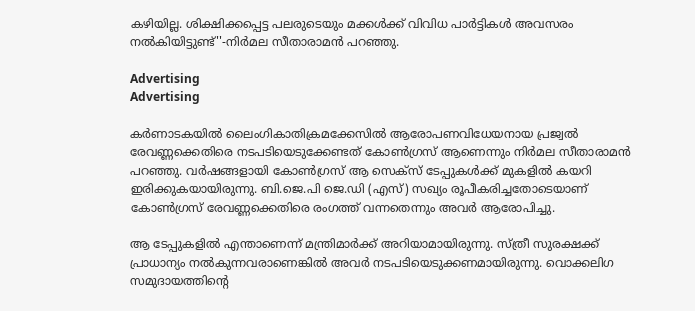കഴിയില്ല. ശിക്ഷിക്കപ്പെട്ട പലരുടെയും മക്കൾക്ക് വിവിധ പാർട്ടികൾ അവസരം നൽകിയിട്ടുണ്ട്''-നിർമല സീതാരാമൻ പറഞ്ഞു.

Advertising
Advertising

കർണാടകയിൽ ലൈംഗികാതിക്രമക്കേസിൽ ആരോപണവിധേയനായ പ്രജ്വൽ രേവണ്ണക്കെതിരെ നടപടിയെടുക്കേണ്ടത് കോൺഗ്രസ് ആണെന്നും നിർമല സീതാരാമൻ പറഞ്ഞു. വർഷങ്ങളായി കോൺഗ്രസ് ആ സെക്‌സ് ടേപ്പുകൾക്ക് മുകളിൽ കയറി ഇരിക്കുകയായിരുന്നു. ബി.ജെ.പി ജെ.ഡി (എസ്) സഖ്യം രൂപീകരിച്ചതോടെയാണ് കോൺഗ്രസ് രേവണ്ണക്കെതിരെ രംഗത്ത് വന്നതെന്നും അവർ ആരോപിച്ചു.

ആ ടേപ്പുകളിൽ എന്താണെന്ന് മന്ത്രിമാർക്ക് അറിയാമായിരുന്നു. സ്ത്രീ സുരക്ഷക്ക് പ്രാധാന്യം നൽകുന്നവരാണെങ്കിൽ അവർ നടപടിയെടുക്കണമായിരുന്നു. വൊക്കലിഗ സമുദായത്തിന്റെ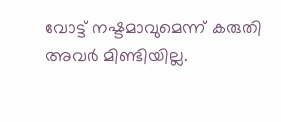വോട്ട് നഷ്ടമാവുമെന്ന് കരുതി അവർ മിണ്ടിയില്ല.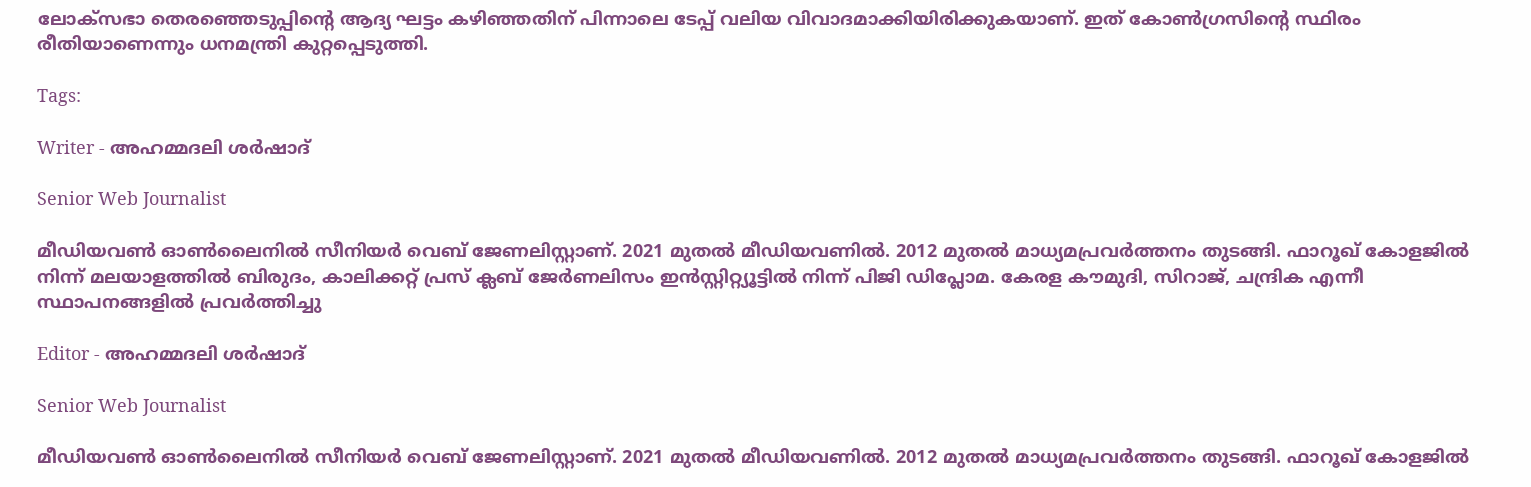ലോക്‌സഭാ തെരഞ്ഞെടുപ്പിന്റെ ആദ്യ ഘട്ടം കഴിഞ്ഞതിന് പിന്നാലെ ടേപ്പ് വലിയ വിവാദമാക്കിയിരിക്കുകയാണ്. ഇത് കോൺഗ്രസിന്റെ സ്ഥിരം രീതിയാണെന്നും ധനമന്ത്രി കുറ്റപ്പെടുത്തി.

Tags:

Writer - അഹമ്മദലി ശര്‍ഷാദ്

Senior Web Journalist

മീഡിയവൺ ഓൺലൈനിൽ സീനിയർ വെബ് ജേണലിസ്റ്റാണ്. 2021 മുതൽ മീഡിയവണിൽ. 2012 മുതൽ മാധ്യമപ്രവർത്തനം തുടങ്ങി. ഫാറൂഖ് കോളജിൽ നിന്ന് മലയാളത്തിൽ ബിരുദം, കാലിക്കറ്റ് പ്രസ് ക്ലബ് ജേർണലിസം ഇൻസ്റ്റിറ്റ്യൂട്ടിൽ നിന്ന് പിജി ഡിപ്ലോമ. കേരള കൗമുദി, സിറാജ്, ചന്ദ്രിക എന്നീ സ്ഥാപനങ്ങളിൽ പ്രവർത്തിച്ചു

Editor - അഹമ്മദലി ശര്‍ഷാദ്

Senior Web Journalist

മീഡിയവൺ ഓൺലൈനിൽ സീനിയർ വെബ് ജേണലിസ്റ്റാണ്. 2021 മുതൽ മീഡിയവണിൽ. 2012 മുതൽ മാധ്യമപ്രവർത്തനം തുടങ്ങി. ഫാറൂഖ് കോളജിൽ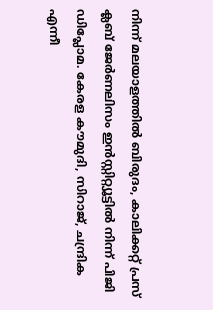നിന്ന് മലയാളത്തിൽ ബിരുദം, കാലിക്കറ്റ് പ്രസ് ക്ലബ് ജേർണലിസം ഇൻസ്റ്റിറ്റ്യൂട്ടിൽ നിന്ന് പിജി ഡിപ്ലോമ. കേരള കൗമുദി, സിറാജ്, ചന്ദ്രിക എന്നീ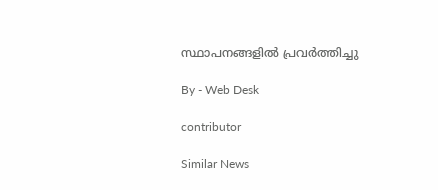സ്ഥാപനങ്ങളിൽ പ്രവർത്തിച്ചു

By - Web Desk

contributor

Similar News